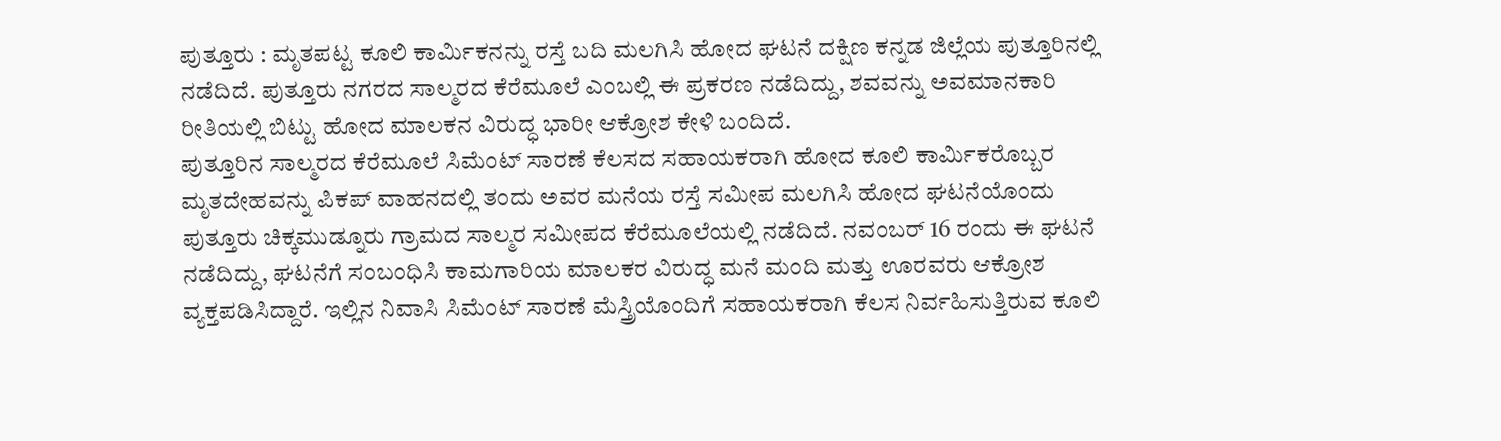ಪುತ್ತೂರು : ಮೃತಪಟ್ಟ ಕೂಲಿ ಕಾರ್ಮಿಕನನ್ನು ರಸ್ತೆ ಬದಿ ಮಲಗಿಸಿ ಹೋದ ಘಟನೆ ದಕ್ಷಿಣ ಕನ್ನಡ ಜಿಲ್ಲೆಯ ಪುತ್ತೂರಿನಲ್ಲಿ ನಡೆದಿದೆ. ಪುತ್ತೂರು ನಗರದ ಸಾಲ್ಮರದ ಕೆರೆಮೂಲೆ ಎಂಬಲ್ಲಿ ಈ ಪ್ರಕರಣ ನಡೆದಿದ್ದು, ಶವವನ್ನು ಅವಮಾನಕಾರಿ ರೀತಿಯಲ್ಲಿ ಬಿಟ್ಟು ಹೋದ ಮಾಲಕನ ವಿರುದ್ಧ ಭಾರೀ ಆಕ್ರೋಶ ಕೇಳಿ ಬಂದಿದೆ.
ಪುತ್ತೂರಿನ ಸಾಲ್ಮರದ ಕೆರೆಮೂಲೆ ಸಿಮೆಂಟ್ ಸಾರಣೆ ಕೆಲಸದ ಸಹಾಯಕರಾಗಿ ಹೋದ ಕೂಲಿ ಕಾರ್ಮಿಕರೊಬ್ಬರ ಮೃತದೇಹವನ್ನು ಪಿಕಪ್ ವಾಹನದಲ್ಲಿ ತಂದು ಅವರ ಮನೆಯ ರಸ್ತೆ ಸಮೀಪ ಮಲಗಿಸಿ ಹೋದ ಘಟನೆಯೊಂದು ಪುತ್ತೂರು ಚಿಕ್ಕಮುಡ್ನೂರು ಗ್ರಾಮದ ಸಾಲ್ಮರ ಸಮೀಪದ ಕೆರೆಮೂಲೆಯಲ್ಲಿ ನಡೆದಿದೆ. ನವಂಬರ್ 16 ರಂದು ಈ ಘಟನೆ ನಡೆದಿದ್ದು, ಘಟನೆಗೆ ಸಂಬಂಧಿಸಿ ಕಾಮಗಾರಿಯ ಮಾಲಕರ ವಿರುದ್ಧ ಮನೆ ಮಂದಿ ಮತ್ತು ಊರವರು ಆಕ್ರೋಶ ವ್ಯಕ್ತಪಡಿಸಿದ್ದಾರೆ. ಇಲ್ಲಿನ ನಿವಾಸಿ ಸಿಮೆಂಟ್ ಸಾರಣೆ ಮೆಸ್ತ್ರಿಯೊಂದಿಗೆ ಸಹಾಯಕರಾಗಿ ಕೆಲಸ ನಿರ್ವಹಿಸುತ್ತಿರುವ ಕೂಲಿ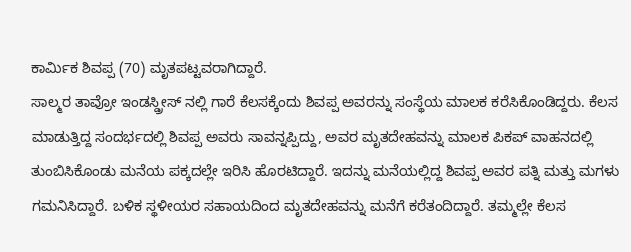ಕಾರ್ಮಿಕ ಶಿವಪ್ಪ (70) ಮೃತಪಟ್ಟವರಾಗಿದ್ದಾರೆ.
ಸಾಲ್ಮರ ತಾವ್ರೋ ಇಂಡಸ್ಡ್ರೀಸ್ ನಲ್ಲಿ ಗಾರೆ ಕೆಲಸಕ್ಕೆಂದು ಶಿವಪ್ಪ ಅವರನ್ನು ಸಂಸ್ಥೆಯ ಮಾಲಕ ಕರೆಸಿಕೊಂಡಿದ್ದರು. ಕೆಲಸ ಮಾಡುತ್ತಿದ್ದ ಸಂದರ್ಭದಲ್ಲಿ ಶಿವಪ್ಪ ಅವರು ಸಾವನ್ನಪ್ಪಿದ್ದು, ಅವರ ಮೃತದೇಹವನ್ನು ಮಾಲಕ ಪಿಕಪ್ ವಾಹನದಲ್ಲಿ ತುಂಬಿಸಿಕೊಂಡು ಮನೆಯ ಪಕ್ಕದಲ್ಲೇ ಇರಿಸಿ ಹೊರಟಿದ್ದಾರೆ. ಇದನ್ನು ಮನೆಯಲ್ಲಿದ್ದ ಶಿವಪ್ಪ ಅವರ ಪತ್ನಿ ಮತ್ತು ಮಗಳು ಗಮನಿಸಿದ್ದಾರೆ. ಬಳಿಕ ಸ್ಥಳೀಯರ ಸಹಾಯದಿಂದ ಮೃತದೇಹವನ್ನು ಮನೆಗೆ ಕರೆತಂದಿದ್ದಾರೆ. ತಮ್ಮಲ್ಲೇ ಕೆಲಸ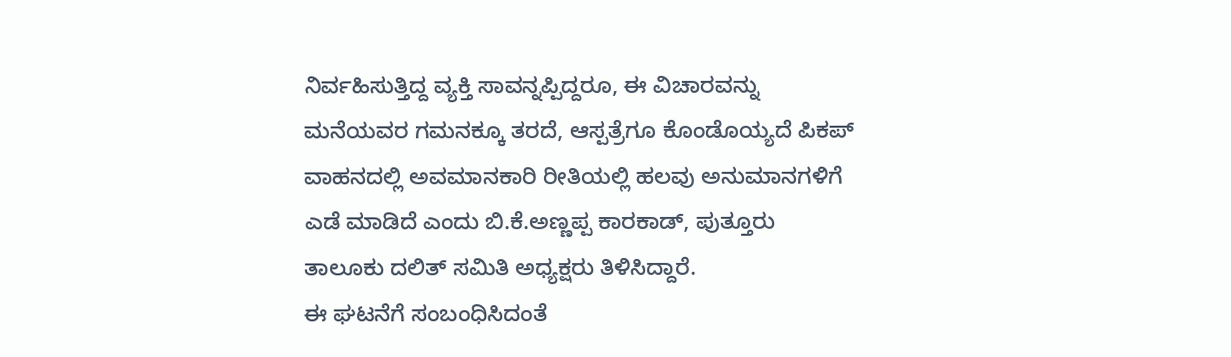ನಿರ್ವಹಿಸುತ್ತಿದ್ದ ವ್ಯಕ್ತಿ ಸಾವನ್ನಪ್ಪಿದ್ದರೂ, ಈ ವಿಚಾರವನ್ನು ಮನೆಯವರ ಗಮನಕ್ಕೂ ತರದೆ, ಆಸ್ಪತ್ರೆಗೂ ಕೊಂಡೊಯ್ಯದೆ ಪಿಕಪ್ ವಾಹನದಲ್ಲಿ ಅವಮಾನಕಾರಿ ರೀತಿಯಲ್ಲಿ ಹಲವು ಅನುಮಾನಗಳಿಗೆ ಎಡೆ ಮಾಡಿದೆ ಎಂದು ಬಿ.ಕೆ.ಅಣ್ಣಪ್ಪ ಕಾರಕಾಡ್, ಪುತ್ತೂರು ತಾಲೂಕು ದಲಿತ್ ಸಮಿತಿ ಅಧ್ಯಕ್ಷರು ತಿಳಿಸಿದ್ದಾರೆ.
ಈ ಘಟನೆಗೆ ಸಂಬಂಧಿಸಿದಂತೆ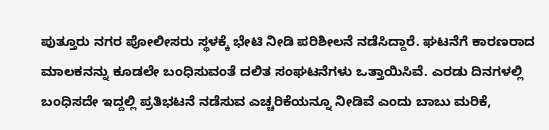ಪುತ್ತೂರು ನಗರ ಪೋಲೀಸರು ಸ್ಥಳಕ್ಕೆ ಭೇಟಿ ನೀಡಿ ಪರಿಶೀಲನೆ ನಡೆಸಿದ್ದಾರೆ. ಘಟನೆಗೆ ಕಾರಣರಾದ ಮಾಲಕನನ್ನು ಕೂಡಲೇ ಬಂಧಿಸುವಂತೆ ದಲಿತ ಸಂಘಟನೆಗಳು ಒತ್ತಾಯಿಸಿವೆ. ಎರಡು ದಿನಗಳಲ್ಲಿ ಬಂಧಿಸದೇ ಇದ್ದಲ್ಲಿ ಪ್ರತಿಭಟನೆ ನಡೆಸುವ ಎಚ್ಚರಿಕೆಯನ್ನೂ ನೀಡಿವೆ ಎಂದು ಬಾಬು ಮರಿಕೆ,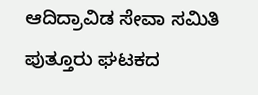ಆದಿದ್ರಾವಿಡ ಸೇವಾ ಸಮಿತಿ ಪುತ್ತೂರು ಘಟಕದ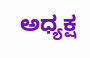ಅಧ್ಯಕ್ಷ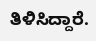ತಿಳಿಸಿದ್ದಾರೆ.